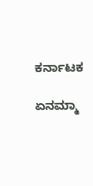ಕರ್ನಾಟಕ

ಏನಮ್ಮಾ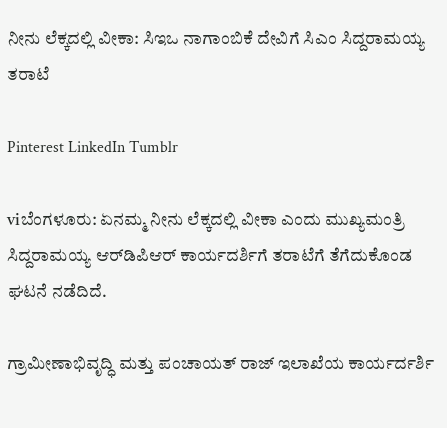ನೀನು ಲೆಕ್ಕದಲ್ಲಿ ವೀಕಾ: ಸಿಇಒ ನಾಗಾಂಬಿಕೆ ದೇವಿಗೆ ಸಿಎಂ ಸಿದ್ದರಾಮಯ್ಯ ತರಾಟೆ

Pinterest LinkedIn Tumblr

viಬೆಂಗಳೂರು: ಏನಮ್ಮ ನೀನು ಲೆಕ್ಕದಲ್ಲಿ ವೀಕಾ ಎಂದು ಮುಖ್ಯಮಂತ್ರಿ ಸಿದ್ದರಾಮಯ್ಯ ಆರ್‌ಡಿಪಿಆರ್ ಕಾರ್ಯದರ್ಶಿಗೆ ತರಾಟೆಗೆ ತೆಗೆದುಕೊಂಡ ಘಟನೆ ನಡೆದಿದೆ.

ಗ್ರಾಮೀಣಾಭಿವೃದ್ಧಿ ಮತ್ತು ಪಂಚಾಯತ್ ರಾಜ್ ಇಲಾಖೆಯ ಕಾರ್ಯರ್ದರ್ಶಿ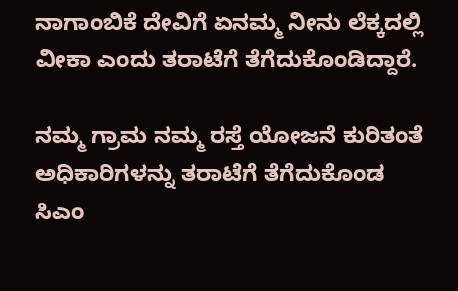ನಾಗಾಂಬಿಕೆ ದೇವಿಗೆ ಏನಮ್ಮ ನೀನು ಲೆಕ್ಕದಲ್ಲಿ ವೀಕಾ ಎಂದು ತರಾಟೆಗೆ ತೆಗೆದುಕೊಂಡಿದ್ದಾರೆ.

ನಮ್ಮ ಗ್ರಾಮ ನಮ್ಮ ರಸ್ತೆ ಯೋಜನೆ ಕುರಿತಂತೆ ಅಧಿಕಾರಿಗಳನ್ನು ತರಾಟೆಗೆ ತೆಗೆದುಕೊಂಡ ಸಿಎಂ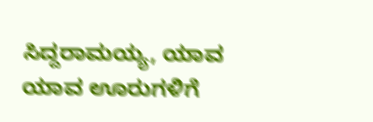ಸಿದ್ದರಾಮಯ್ಯ, ಯಾವ ಯಾವ ಊರುಗಳಿಗೆ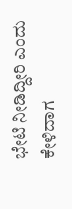ಭೇಟಿ ನೀಡಿದ್ದೀರಿ ಎಂದು ಕೇಳಿದಾಗ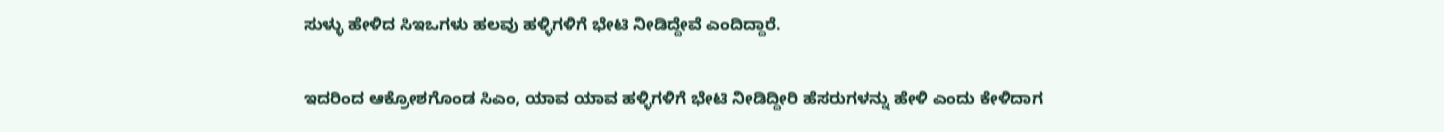ಸುಳ್ಳು ಹೇಳಿದ ಸಿಇಒಗಳು ಹಲವು ಹಳ್ಳಿಗಳಿಗೆ ಭೇಟಿ ನೀಡಿದ್ದೇವೆ ಎಂದಿದ್ದಾರೆ.

ಇದರಿಂದ ಆಕ್ರೋಶಗೊಂಡ ಸಿಎಂ, ಯಾವ ಯಾವ ಹಳ್ಳಿಗಳಿಗೆ ಭೇಟಿ ನೀಡಿದ್ದೀರಿ ಹೆಸರುಗಳನ್ನು ಹೇಳಿ ಎಂದು ಕೇಳಿದಾಗ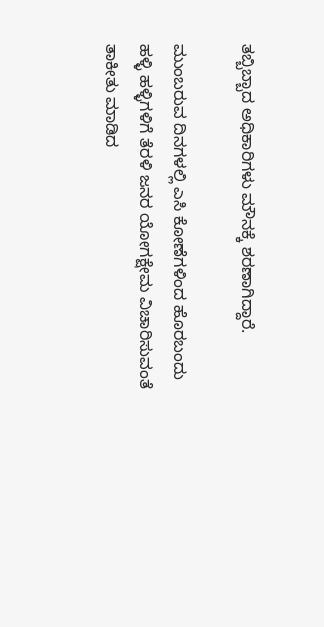ತಬ್ಬಿಬ್ಬಾದ ಅಧಿಕಾರಿಗಳು ಮೌನಕ್ಕೆ ಶರಣಾಗಿದ್ದಾರೆ.

ಮುಂಬರುವ ದಿನಗಳಲ್ಲಿ ಎಸಿ ಕೋಣೆಗಳಿಂದ ಹೊರಬಂದು ಹಳ್ಳಿ ಹಳ್ಳಿಗಳಿಗೆ ತೆರಳಿ ಜನರ ಯೋಗಕ್ಷೇಮ ವಿಚಾರಿಸುವಂತೆ ತಾಕೀತು ಮಾಡಿದ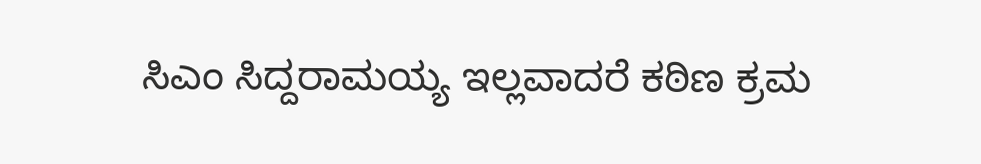ಸಿಎಂ ಸಿದ್ದರಾಮಯ್ಯ ಇಲ್ಲವಾದರೆ ಕಠಿಣ ಕ್ರಮ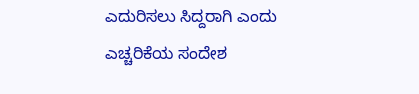ಎದುರಿಸಲು ಸಿದ್ದರಾಗಿ ಎಂದು ಎಚ್ಚರಿಕೆಯ ಸಂದೇಶ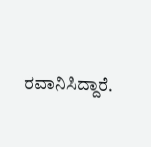ರವಾನಿಸಿದ್ದಾರೆ.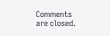Comments are closed.